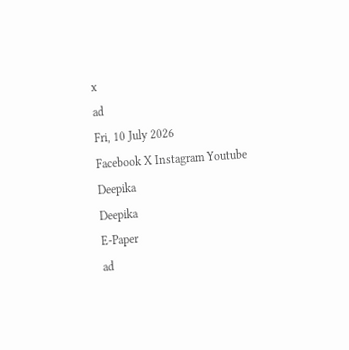x
ad
Fri, 10 July 2026
Facebook X Instagram Youtube
Deepika
Deepika
E-Paper
ad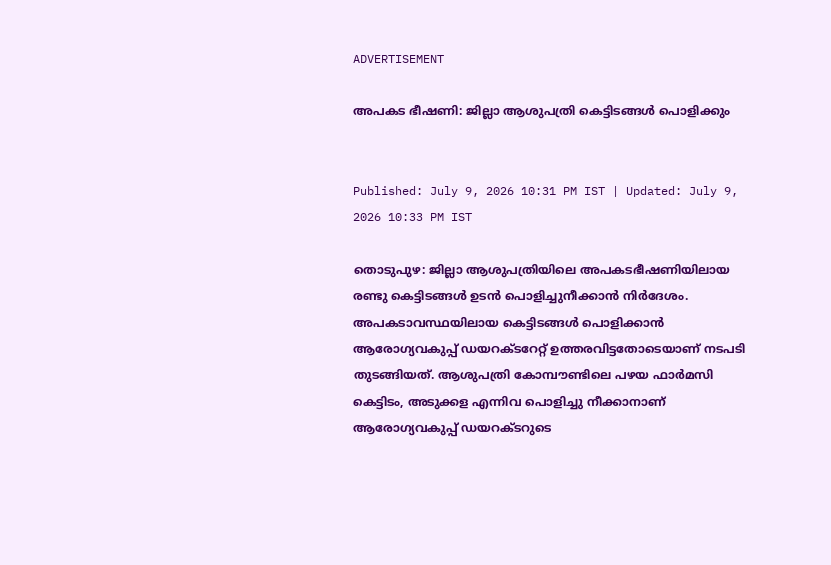ADVERTISEMENT

അപകട ഭീഷണി: ജില്ലാ ആശുപത്രി കെട്ടിടങ്ങള്‍ പൊളിക്കും


Published: July 9, 2026 10:31 PM IST | Updated: July 9, 2026 10:33 PM IST

തൊടുപുഴ: ജില്ലാ ആശുപത്രിയിലെ അപകടഭീഷണിയിലായ രണ്ടു കെട്ടിടങ്ങള്‍ ഉടന്‍ പൊളിച്ചുനീക്കാന്‍ നിര്‍ദേശം. അപകടാവസ്ഥയിലായ കെട്ടിടങ്ങള്‍ പൊളിക്കാന്‍ ആരോഗ്യവകുപ്പ് ഡയറക്ടറേറ്റ് ഉത്തരവിട്ടതോടെയാണ് നടപടി തുടങ്ങിയത്. ആശുപത്രി കോമ്പൗണ്ടിലെ പഴയ ഫാര്‍മസി കെട്ടിടം, അടുക്കള എന്നിവ പൊളിച്ചു നീക്കാനാണ് ആരോഗ്യവകുപ്പ് ഡയറക്ടറുടെ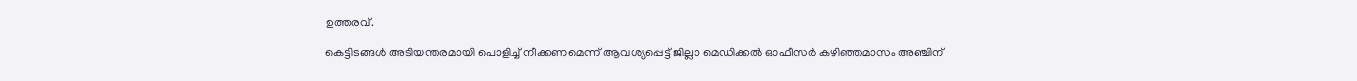ഉത്തരവ്.

കെട്ടിടങ്ങള്‍ അടിയന്തരമായി പൊളിച്ച് നീക്കണമെന്ന് ആവശ്യപ്പെട്ട് ജില്ലാ മെഡിക്കല്‍ ഓഫീസര്‍ കഴിഞ്ഞമാസം അഞ്ചിന്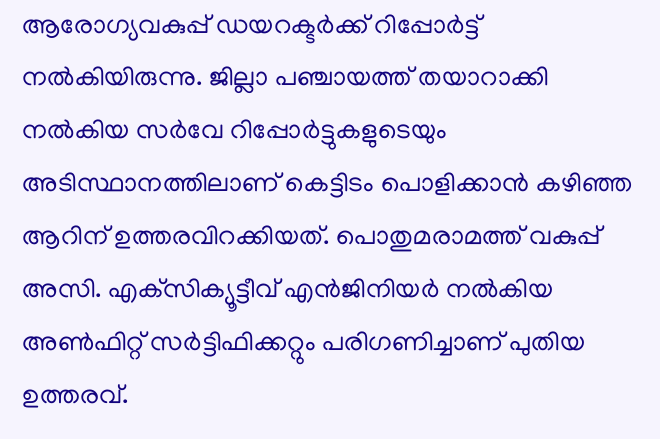ആരോഗ്യവകുപ്പ് ഡയറക്ടര്‍ക്ക് റിപ്പോര്‍ട്ട് നല്‍കിയിരുന്നു. ജില്ലാ പഞ്ചായത്ത് തയാറാക്കി നല്‍കിയ സര്‍വേ റിപ്പോര്‍ട്ടുകളുടെയും അടിസ്ഥാനത്തിലാണ് കെട്ടിടം പൊളിക്കാന്‍ കഴിഞ്ഞ ആറിന് ഉത്തരവിറക്കിയത്. പൊതുമരാമത്ത് വകുപ്പ് അസി. എക്‌സിക്യൂട്ടീവ് എന്‍ജിനിയര്‍ നല്‍കിയ അണ്‍ഫിറ്റ് സര്‍ട്ടിഫിക്കറ്റും പരിഗണിച്ചാണ് പുതിയ ഉത്തരവ്.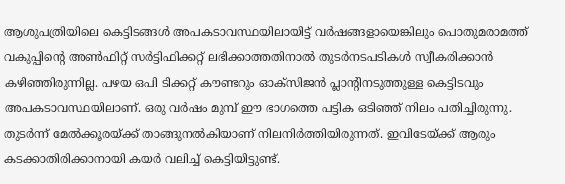ആശുപത്രിയിലെ കെട്ടിടങ്ങള്‍ അപകടാവസ്ഥയിലായിട്ട് വര്‍ഷങ്ങളായെങ്കിലും പൊതുമരാമത്ത് വകുപ്പിന്‍റെ അണ്‍ഫിറ്റ് സര്‍ട്ടിഫിക്കറ്റ് ലഭിക്കാത്തതിനാല്‍ തുടര്‍നടപടികള്‍ സ്വീകരിക്കാന്‍ കഴിഞ്ഞിരുന്നില്ല. പഴയ ഒപി ടിക്കറ്റ് കൗണ്ടറും ഓക്‌സിജന്‍ പ്ലാന്‍റിനടുത്തുള്ള കെട്ടിടവും അപകടാവസ്ഥയിലാണ്. ഒരു വര്‍ഷം മുമ്പ് ഈ ഭാഗത്തെ പട്ടിക ഒടിഞ്ഞ് നിലം പതിച്ചിരുന്നു. തുടര്‍ന്ന് മേല്‍ക്കൂരയ്ക്ക് താങ്ങുനല്‍കിയാണ് നിലനിര്‍ത്തിയിരുന്നത്. ഇവിടേയ്ക്ക് ആരും കടക്കാതിരിക്കാനായി കയര്‍ വലിച്ച് കെട്ടിയിട്ടുണ്ട്.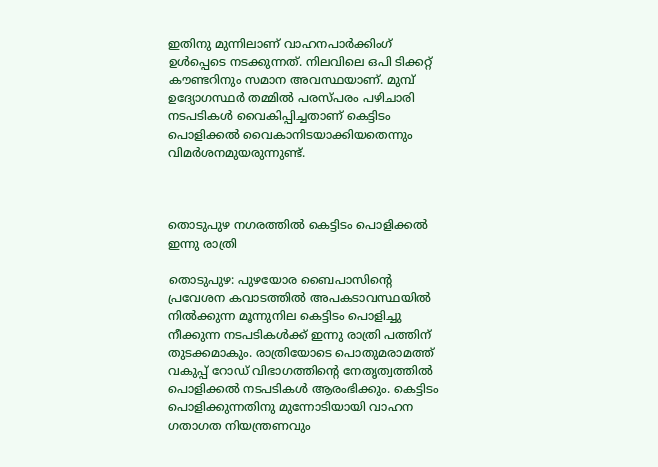ഇതിനു മുന്നിലാണ് വാഹനപാര്‍ക്കിംഗ് ഉള്‍പ്പെടെ നടക്കുന്നത്. നിലവിലെ ഒപി ടിക്കറ്റ് കൗണ്ടറിനും സമാന അവസ്ഥയാണ്. മുമ്പ് ഉദ്യോഗസ്ഥര്‍ തമ്മില്‍ പരസ്പരം പഴിചാരി നടപടികള്‍ വൈകിപ്പിച്ചതാണ് കെട്ടിടം പൊളിക്കല്‍ വൈകാനിടയാക്കിയതെന്നും വിമര്‍ശനമുയരുന്നുണ്ട്.



തൊടുപുഴ നഗരത്തില്‍ കെട്ടിടം പൊളിക്കല്‍ ഇന്നു രാത്രി

തൊടുപുഴ: പുഴയോര ബൈപാസിന്‍റെ പ്രവേശന കവാടത്തില്‍ അപകടാവസ്ഥയില്‍ നില്‍ക്കുന്ന മൂന്നുനില കെട്ടിടം പൊളിച്ചു നീക്കുന്ന നടപടികള്‍ക്ക് ഇന്നു രാത്രി പത്തിന് തുടക്കമാകും. രാത്രിയോടെ പൊതുമരാമത്ത് വകുപ്പ് റോഡ് വിഭാഗത്തിന്‍റെ നേതൃത്വത്തില്‍ പൊളിക്കല്‍ നടപടികള്‍ ആരംഭിക്കും. കെട്ടിടം പൊളിക്കുന്നതിനു മുന്നോടിയായി വാഹന ഗതാഗത നിയന്ത്രണവും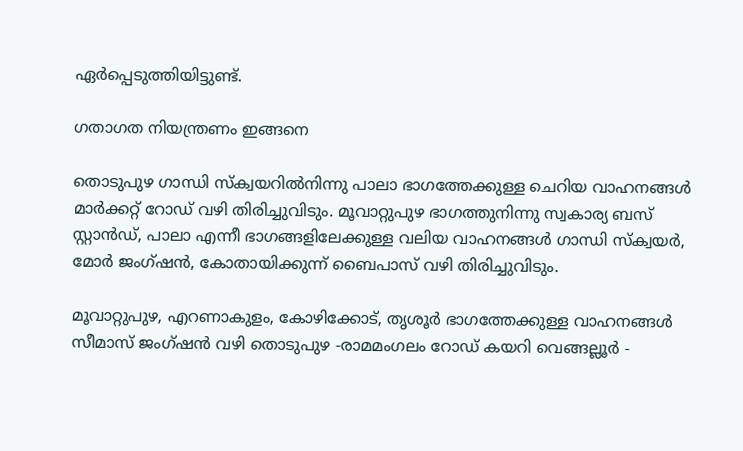ഏര്‍പ്പെടുത്തിയിട്ടുണ്ട്.

ഗതാഗത നിയന്ത്രണം ഇങ്ങനെ

തൊടുപുഴ ഗാന്ധി സ്‌ക്വയറില്‍നിന്നു പാലാ ഭാഗത്തേക്കുള്ള ചെറിയ വാഹനങ്ങള്‍ മാര്‍ക്കറ്റ് റോഡ് വഴി തിരിച്ചുവിടും. മൂവാറ്റുപുഴ ഭാഗത്തുനിന്നു സ്വകാര്യ ബസ് സ്റ്റാന്‍ഡ്, പാലാ എന്നീ ഭാഗങ്ങളിലേക്കുള്ള വലിയ വാഹനങ്ങൾ ഗാന്ധി സ്‌ക്വയര്‍, മോര്‍ ജംഗ്ഷന്‍, കോതായിക്കുന്ന് ബൈപാസ് വഴി തിരിച്ചുവിടും.

മൂവാറ്റുപുഴ, എറണാകുളം, കോഴിക്കോട്, തൃശൂര്‍ ഭാഗത്തേക്കുള്ള വാഹനങ്ങള്‍ സീമാസ് ജംഗ്ഷന്‍ വഴി തൊടുപുഴ -രാമമംഗലം റോഡ് കയറി വെങ്ങല്ലൂര്‍ -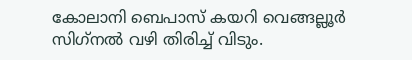കോലാനി ബെപാസ് കയറി വെങ്ങല്ലൂര്‍ സിഗ്‌നല്‍ വഴി തിരിച്ച് വിടും.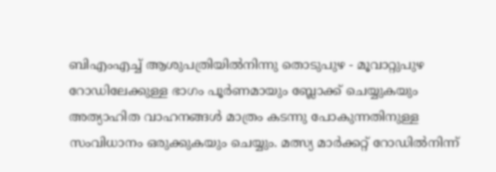ബിഎംഎച്ച് ആശുപത്രിയില്‍നിന്നു തൊടുപുഴ - മൂവാറ്റുപുഴ റോഡിലേക്കുള്ള ഭാഗം പൂര്‍ണമായും ബ്ലോക്ക് ചെയ്യുകയും അത്യാഹിത വാഹനങ്ങള്‍ മാത്രം കടന്നു പോകുന്നതിനുള്ള സംവിധാനം ഒരുക്കുകയും ചെയ്യും. മത്സ്യ മാര്‍ക്കറ്റ് റോഡില്‍നിന്ന്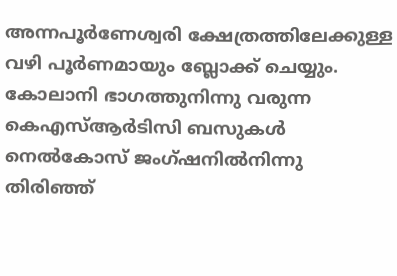അന്നപൂര്‍ണേശ്വരി ക്ഷേത്രത്തിലേക്കുള്ള വഴി പൂര്‍ണമായും ബ്ലോക്ക് ചെയ്യും. കോലാനി ഭാഗത്തുനിന്നു വരുന്ന കെഎസ്ആര്‍ടിസി ബസുകള്‍ നെല്‍കോസ് ജംഗ്ഷനില്‍നിന്നു തിരിഞ്ഞ്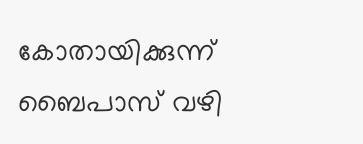കോതായിക്കുന്ന് ബൈപാസ് വഴി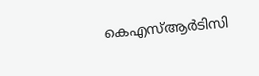കെഎസ്ആര്‍ടിസി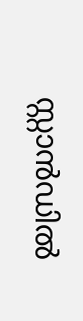സ്റ്റാന്‍ഡില്‍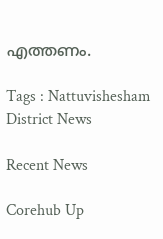എത്തണം.

Tags : Nattuvishesham District News

Recent News

Corehub Up